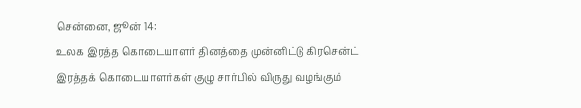சென்னை, ஜூன் 14:
உலக இரத்த கொடையாளர் தினத்தை முன்னிட்டு கிரசென்ட் இரத்தக் கொடையாளர்கள் குழு சார்பில் விருது வழங்கும்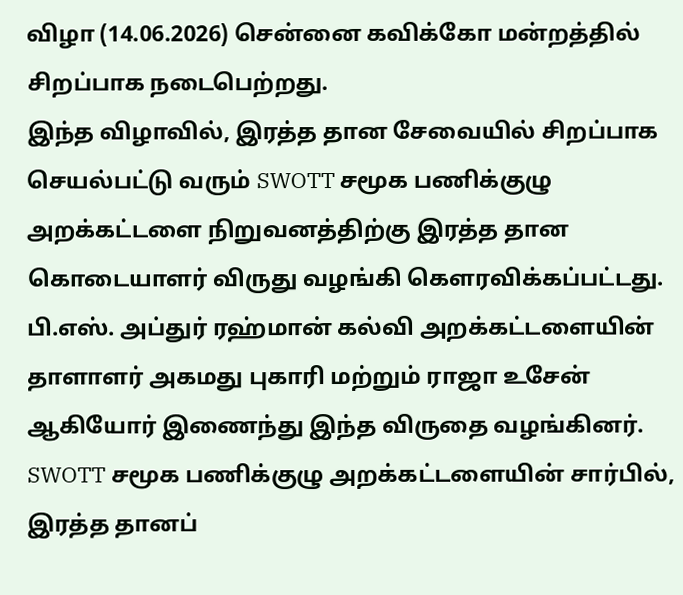விழா (14.06.2026) சென்னை கவிக்கோ மன்றத்தில் சிறப்பாக நடைபெற்றது.
இந்த விழாவில், இரத்த தான சேவையில் சிறப்பாக செயல்பட்டு வரும் SWOTT சமூக பணிக்குழு அறக்கட்டளை நிறுவனத்திற்கு இரத்த தான கொடையாளர் விருது வழங்கி கௌரவிக்கப்பட்டது. பி.எஸ். அப்துர் ரஹ்மான் கல்வி அறக்கட்டளையின் தாளாளர் அகமது புகாரி மற்றும் ராஜா உசேன் ஆகியோர் இணைந்து இந்த விருதை வழங்கினர். SWOTT சமூக பணிக்குழு அறக்கட்டளையின் சார்பில், இரத்த தானப்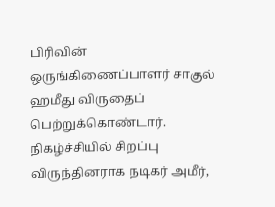பிரிவின் ஒருங்கிணைப்பாளர் சாகுல் ஹமீது விருதைப் பெற்றுக்கொண்டார்.
நிகழ்ச்சியில் சிறப்பு விருந்தினராக நடிகர் அமீர்,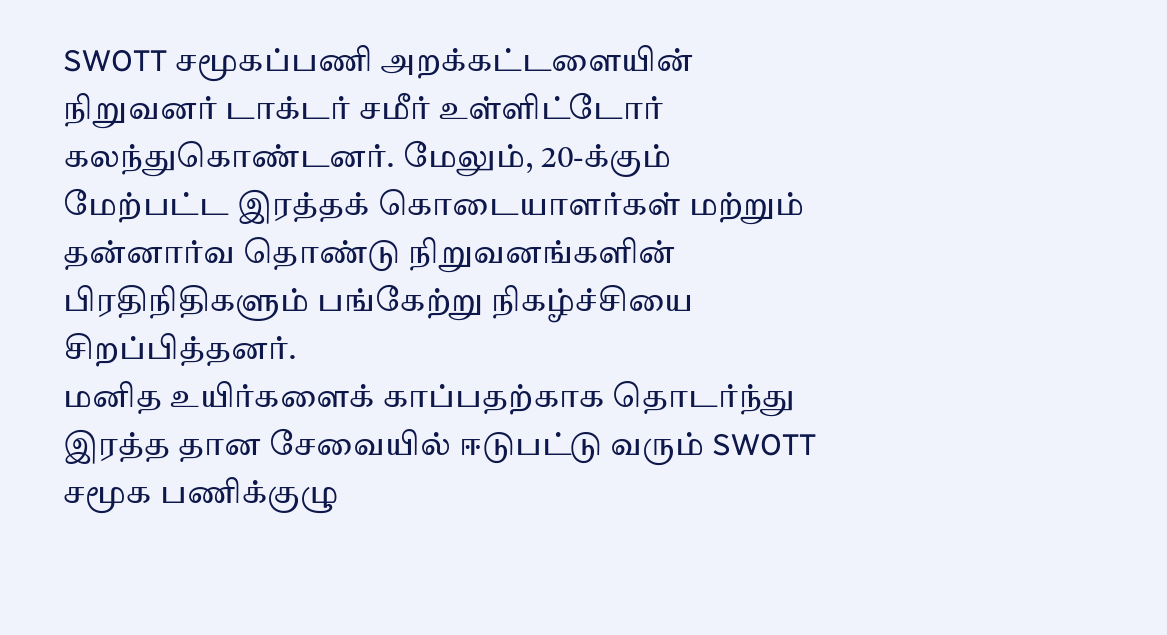SWOTT சமூகப்பணி அறக்கட்டளையின் நிறுவனர் டாக்டர் சமீர் உள்ளிட்டோர் கலந்துகொண்டனர். மேலும், 20-க்கும் மேற்பட்ட இரத்தக் கொடையாளர்கள் மற்றும் தன்னார்வ தொண்டு நிறுவனங்களின் பிரதிநிதிகளும் பங்கேற்று நிகழ்ச்சியை சிறப்பித்தனர்.
மனித உயிர்களைக் காப்பதற்காக தொடர்ந்து இரத்த தான சேவையில் ஈடுபட்டு வரும் SWOTT சமூக பணிக்குழு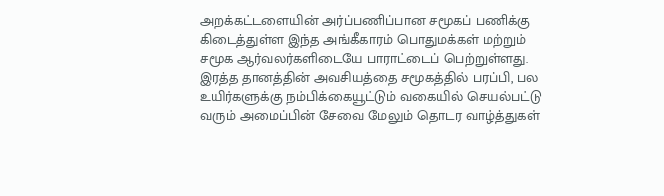அறக்கட்டளையின் அர்ப்பணிப்பான சமூகப் பணிக்கு கிடைத்துள்ள இந்த அங்கீகாரம் பொதுமக்கள் மற்றும் சமூக ஆர்வலர்களிடையே பாராட்டைப் பெற்றுள்ளது. இரத்த தானத்தின் அவசியத்தை சமூகத்தில் பரப்பி, பல உயிர்களுக்கு நம்பிக்கையூட்டும் வகையில் செயல்பட்டு வரும் அமைப்பின் சேவை மேலும் தொடர வாழ்த்துகள்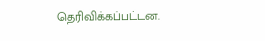தெரிவிக்கப்பட்டன.